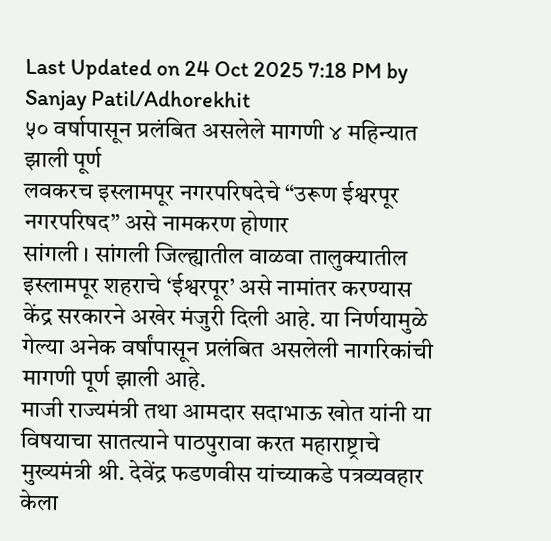Last Updated on 24 Oct 2025 7:18 PM by Sanjay Patil/Adhorekhit
५० वर्षापासून प्रलंबित असलेले मागणी ४ महिन्यात झाली पूर्ण
लवकरच इस्लामपूर नगरपरिषदेचे “उरूण ईश्वरपूर नगरपरिषद” असे नामकरण होणार
सांगली । सांगली जिल्ह्यातील वाळवा तालुक्यातील इस्लामपूर शहराचे ‘ईश्वरपूर’ असे नामांतर करण्यास केंद्र सरकारने अखेर मंजुरी दिली आहे. या निर्णयामुळे गेल्या अनेक वर्षांपासून प्रलंबित असलेली नागरिकांची मागणी पूर्ण झाली आहे.
माजी राज्यमंत्री तथा आमदार सदाभाऊ खोत यांनी या विषयाचा सातत्याने पाठपुरावा करत महाराष्ट्राचे मुख्यमंत्री श्री. देवेंद्र फडणवीस यांच्याकडे पत्रव्यवहार केला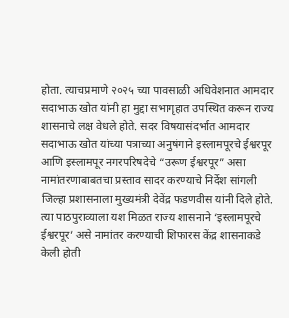होता. त्याचप्रमाणे २०२५ च्या पावसाळी अधिवेशनात आमदार सदाभाऊ खोत यांनी हा मुद्दा सभागृहात उपस्थित करून राज्य शासनाचे लक्ष वेधले होते. सदर विषयासंदर्भात आमदार सदाभाऊ खोत यांच्या पत्राच्या अनुषंगाने इस्लामपूरचे ईश्वरपूर आणि इस्लामपूर नगरपरिषदेचे “उरूण ईश्वरपूर” असा नामांतरणाबाबतचा प्रस्ताव सादर करण्याचे निर्देश सांगली जिल्हा प्रशासनाला मुख्यमंत्री देवेंद्र फडणवीस यांनी दिले होते.
त्या पाठपुराव्याला यश मिळत राज्य शासनाने ‘इस्लामपूरचे ईश्वरपूर’ असे नामांतर करण्याची शिफारस केंद्र शासनाकडे केली होती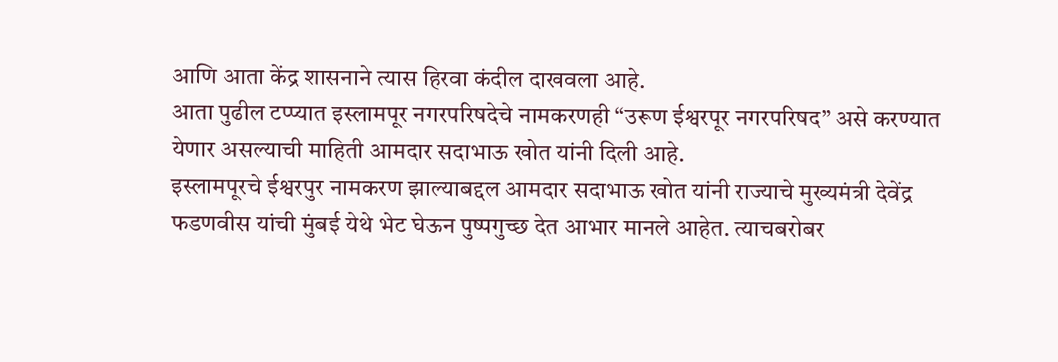आणि आता केंद्र शासनाने त्यास हिरवा कंदील दाखवला आहे.
आता पुढील टप्प्यात इस्लामपूर नगरपरिषदेचे नामकरणही “उरूण ईश्वरपूर नगरपरिषद” असे करण्यात येणार असल्याची माहिती आमदार सदाभाऊ खोत यांनी दिली आहे.
इस्लामपूरचे ईश्वरपुर नामकरण झाल्याबद्दल आमदार सदाभाऊ खोत यांनी राज्याचे मुख्यमंत्री देवेंद्र फडणवीस यांची मुंबई येथे भेट घेऊन पुष्पगुच्छ देत आभार मानले आहेत. त्याचबरोबर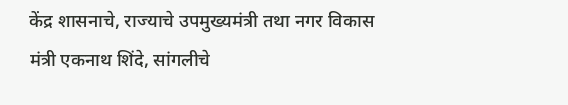केंद्र शासनाचे, राज्याचे उपमुख्यमंत्री तथा नगर विकास मंत्री एकनाथ शिंदे, सांगलीचे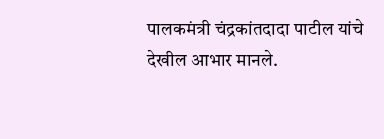पालकमंत्री चंद्रकांतदादा पाटील यांचे देखील आभार मानले.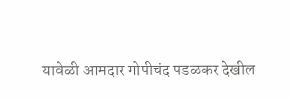यावेळी आमदार गोपीचंद पडळकर देखील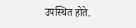उपस्थित होते.